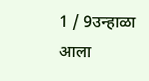1 / 9उन्हाळा आला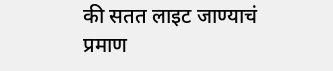की सतत लाइट जाण्याचं प्रमाण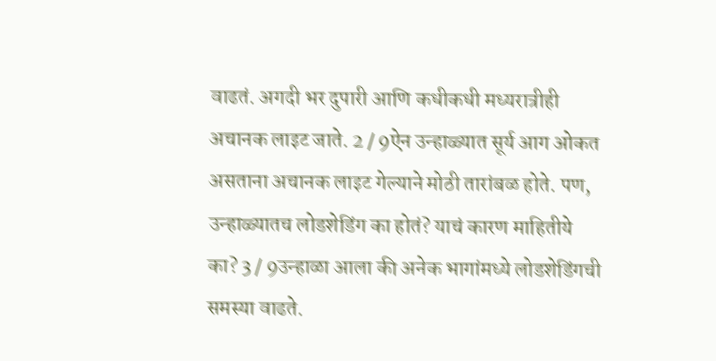वाढतं. अगदी भर दुपारी आणि कधीकधी मध्यरात्रीही अचानक लाइट जाते. 2 / 9ऐन उन्हाळ्यात सूर्य आग ओकत असताना अचानक लाइट गेल्याने मोठी तारांबळ होते. पण, उन्हाळ्यातच लोडशेडिंग का होतं? याचं कारण माहितीये का? 3 / 9उन्हाळा आला की अनेक भागांमध्ये लोडशेडिंगची समस्या वाढते.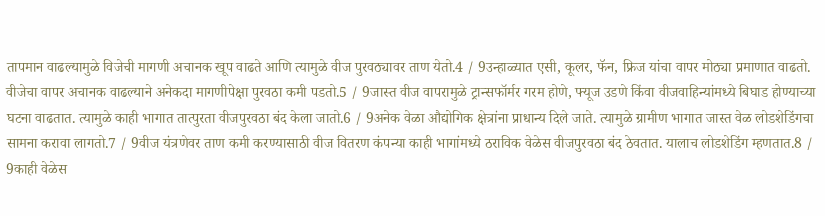तापमान वाढल्यामुळे विजेची मागणी अचानक खूप वाढते आणि त्यामुळे वीज पुरवठ्यावर ताण येतो.4 / 9उन्हाळ्यात एसी, कूलर, फॅन, फ्रिज यांचा वापर मोठ्या प्रमाणात वाढतो. वीजेचा वापर अचानक वाढल्याने अनेकदा मागणीपेक्षा पुरवठा कमी पडतो.5 / 9जास्त वीज वापरामुळे ट्रान्सफॉर्मर गरम होणे, फ्यूज उडणे किंवा वीजवाहिन्यांमध्ये बिघाड होण्याच्या घटना वाढतात. त्यामुळे काही भागात तात्पुरता वीजपुरवठा बंद केला जातो.6 / 9अनेक वेळा औद्योगिक क्षेत्रांना प्राधान्य दिले जाते. त्यामुळे ग्रामीण भागात जास्त वेळ लोडशेडिंगचा सामना करावा लागतो.7 / 9वीज यंत्रणेवर ताण कमी करण्यासाठी वीज वितरण कंपन्या काही भागांमध्ये ठराविक वेळेस वीजपुरवठा बंद ठेवतात. यालाच लोडशेडिंग म्हणतात.8 / 9काही वेळेस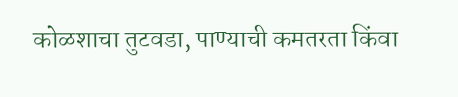कोळशाचा तुटवडा, पाण्याची कमतरता किंवा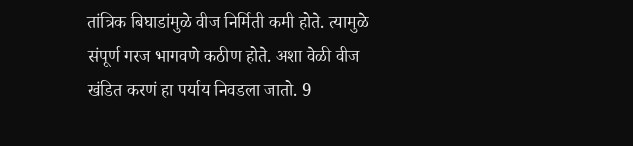तांत्रिक बिघाडांमुळे वीज निर्मिती कमी होते. त्यामुळे संपूर्ण गरज भागवणे कठीण होते. अशा वेळी वीज खंडित करणं हा पर्याय निवडला जातो. 9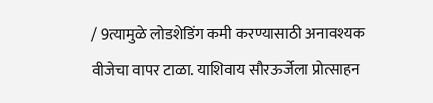/ 9त्यामुळे लोडशेडिंग कमी करण्यासाठी अनावश्यक वीजेचा वापर टाळा. याशिवाय सौरऊर्जेला प्रोत्साहन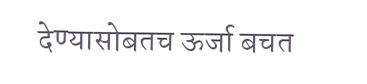देण्यासोबतच ऊर्जा बचत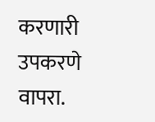करणारी उपकरणे वापरा.